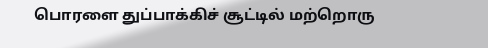பொரளை துப்பாக்கிச் சூட்டில் மற்றொரு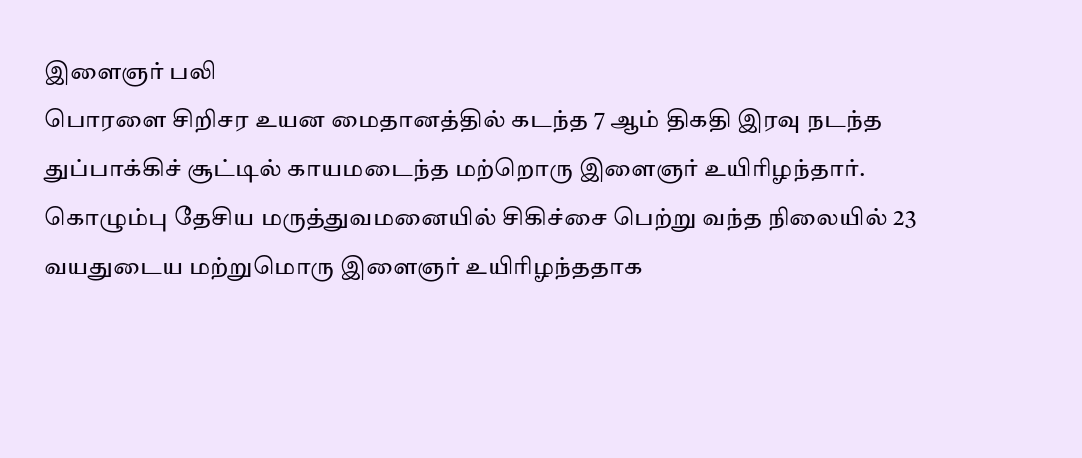இளைஞர் பலி
பொரளை சிறிசர உயன மைதானத்தில் கடந்த 7 ஆம் திகதி இரவு நடந்த துப்பாக்கிச் சூட்டில் காயமடைந்த மற்றொரு இளைஞர் உயிரிழந்தார்.
கொழும்பு தேசிய மருத்துவமனையில் சிகிச்சை பெற்று வந்த நிலையில் 23 வயதுடைய மற்றுமொரு இளைஞர் உயிரிழந்ததாக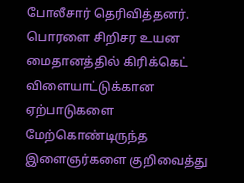போலீசார் தெரிவித்தனர்.
பொரளை சிறிசர உயன மைதானத்தில் கிரிக்கெட் விளையாட்டுக்கான ஏற்பாடுகளை மேற்கொண்டிருந்த இளைஞர்களை குறிவைத்து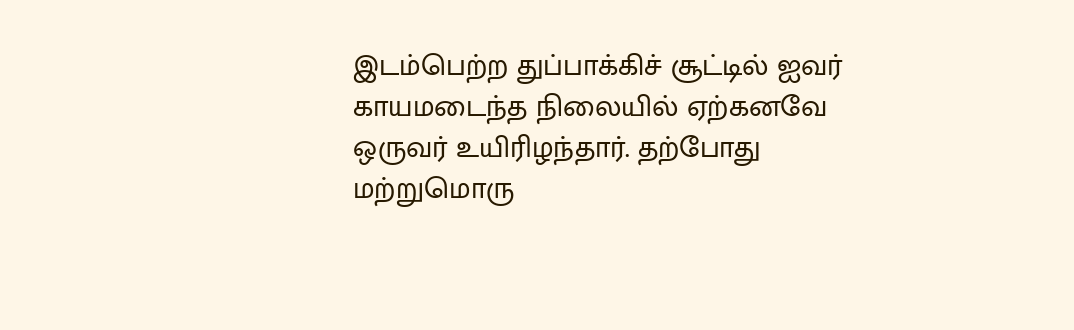இடம்பெற்ற துப்பாக்கிச் சூட்டில் ஐவர் காயமடைந்த நிலையில் ஏற்கனவே ஒருவர் உயிரிழந்தார். தற்போது மற்றுமொரு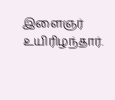இளைஞர் உயிரிழந்தார்.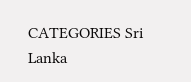CATEGORIES Sri Lanka